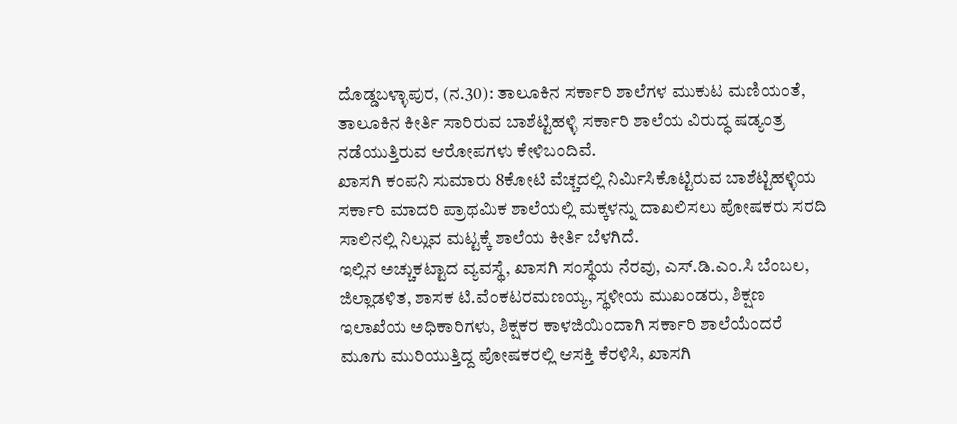ದೊಡ್ಡಬಳ್ಳಾಪುರ, (ನ.30): ತಾಲೂಕಿನ ಸರ್ಕಾರಿ ಶಾಲೆಗಳ ಮುಕುಟ ಮಣಿಯಂತೆ, ತಾಲೂಕಿನ ಕೀರ್ತಿ ಸಾರಿರುವ ಬಾಶೆಟ್ಟಿಹಳ್ಳಿ ಸರ್ಕಾರಿ ಶಾಲೆಯ ವಿರುದ್ಧ ಷಡ್ಯಂತ್ರ ನಡೆಯುತ್ತಿರುವ ಆರೋಪಗಳು ಕೇಳಿಬಂದಿವೆ.
ಖಾಸಗಿ ಕಂಪನಿ ಸುಮಾರು 8ಕೋಟಿ ವೆಚ್ಚದಲ್ಲಿ ನಿರ್ಮಿಸಿಕೊಟ್ಟಿರುವ ಬಾಶೆಟ್ಟಿಹಳ್ಳಿಯ ಸರ್ಕಾರಿ ಮಾದರಿ ಪ್ರಾಥಮಿಕ ಶಾಲೆಯಲ್ಲಿ ಮಕ್ಕಳನ್ನು ದಾಖಲಿಸಲು ಪೋಷಕರು ಸರದಿ ಸಾಲಿನಲ್ಲಿ ನಿಲ್ಲುವ ಮಟ್ಟಕ್ಕೆ ಶಾಲೆಯ ಕೀರ್ತಿ ಬೆಳಗಿದೆ.
ಇಲ್ಲಿನ ಅಚ್ಚುಕಟ್ಟಾದ ವ್ಯವಸ್ಥೆ, ಖಾಸಗಿ ಸಂಸ್ಥೆಯ ನೆರವು, ಎಸ್.ಡಿ.ಎಂ.ಸಿ ಬೆಂಬಲ, ಜಿಲ್ಲಾಡಳಿತ, ಶಾಸಕ ಟಿ.ವೆಂಕಟರಮಣಯ್ಯ, ಸ್ಥಳೀಯ ಮುಖಂಡರು, ಶಿಕ್ಷಣ ಇಲಾಖೆಯ ಅಧಿಕಾರಿಗಳು, ಶಿಕ್ಷಕರ ಕಾಳಜಿಯಿಂದಾಗಿ ಸರ್ಕಾರಿ ಶಾಲೆಯೆಂದರೆ ಮೂಗು ಮುರಿಯುತ್ತಿದ್ದ ಪೋಷಕರಲ್ಲಿ ಆಸಕ್ತಿ ಕೆರಳಿಸಿ, ಖಾಸಗಿ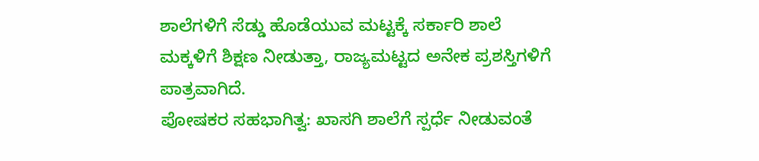ಶಾಲೆಗಳಿಗೆ ಸೆಡ್ಡು ಹೊಡೆಯುವ ಮಟ್ಟಕ್ಕೆ ಸರ್ಕಾರಿ ಶಾಲೆ ಮಕ್ಕಳಿಗೆ ಶಿಕ್ಷಣ ನೀಡುತ್ತಾ, ರಾಜ್ಯಮಟ್ಟದ ಅನೇಕ ಪ್ರಶಸ್ತಿಗಳಿಗೆ ಪಾತ್ರವಾಗಿದೆ.
ಪೋಷಕರ ಸಹಭಾಗಿತ್ವ: ಖಾಸಗಿ ಶಾಲೆಗೆ ಸ್ಪರ್ಧೆ ನೀಡುವಂತೆ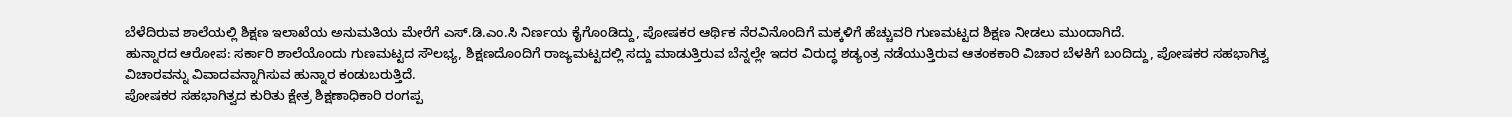ಬೆಳೆದಿರುವ ಶಾಲೆಯಲ್ಲಿ ಶಿಕ್ಷಣ ಇಲಾಖೆಯ ಅನುಮತಿಯ ಮೇರೆಗೆ ಎಸ್.ಡಿ.ಎಂ.ಸಿ ನಿರ್ಣಯ ಕೈಗೊಂಡಿದ್ದು, ಪೋಷಕರ ಆರ್ಥಿಕ ನೆರವಿನೊಂದಿಗೆ ಮಕ್ಕಳಿಗೆ ಹೆಚ್ಚುವರಿ ಗುಣಮಟ್ಟದ ಶಿಕ್ಷಣ ನೀಡಲು ಮುಂದಾಗಿದೆ.
ಹುನ್ನಾರದ ಆರೋಪ: ಸರ್ಕಾರಿ ಶಾಲೆಯೊಂದು ಗುಣಮಟ್ಟದ ಸೌಲಭ್ಯ, ಶಿಕ್ಷಣದೊಂದಿಗೆ ರಾಜ್ಯಮಟ್ಟದಲ್ಲಿ ಸದ್ದು ಮಾಡುತ್ತಿರುವ ಬೆನ್ನಲ್ಲೇ ಇದರ ವಿರುದ್ಧ ಶಡ್ಯಂತ್ರ ನಡೆಯುತ್ತಿರುವ ಆತಂಕಕಾರಿ ವಿಚಾರ ಬೆಳಕಿಗೆ ಬಂದಿದ್ದು, ಪೋಷಕರ ಸಹಭಾಗಿತ್ವ ವಿಚಾರವನ್ನು ವಿವಾದವನ್ನಾಗಿಸುವ ಹುನ್ನಾರ ಕಂಡುಬರುತ್ತಿದೆ.
ಪೋಷಕರ ಸಹಭಾಗಿತ್ವದ ಕುರಿತು ಕ್ಷೇತ್ರ ಶಿಕ್ಷಣಾಧಿಕಾರಿ ರಂಗಪ್ಪ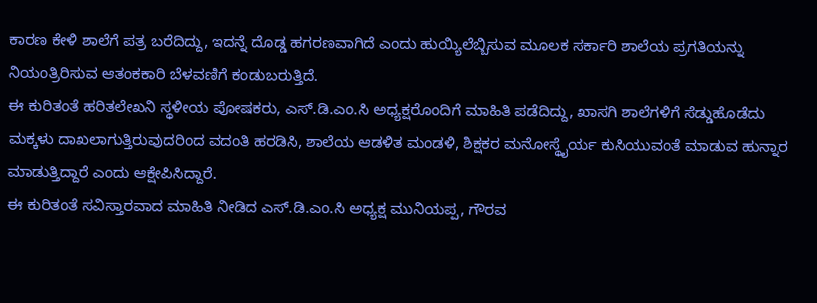ಕಾರಣ ಕೇಳಿ ಶಾಲೆಗೆ ಪತ್ರ ಬರೆದಿದ್ದು, ಇದನ್ನೆ ದೊಡ್ಡ ಹಗರಣವಾಗಿದೆ ಎಂದು ಹುಯ್ಯಿಲೆಬ್ಬಿಸುವ ಮೂಲಕ ಸರ್ಕಾರಿ ಶಾಲೆಯ ಪ್ರಗತಿಯನ್ನು ನಿಯಂತ್ರಿರಿಸುವ ಆತಂಕಕಾರಿ ಬೆಳವಣಿಗೆ ಕಂಡುಬರುತ್ತಿದೆ.
ಈ ಕುರಿತಂತೆ ಹರಿತಲೇಖನಿ ಸ್ಥಳೀಯ ಪೋಷಕರು, ಎಸ್.ಡಿ.ಎಂ.ಸಿ ಅಧ್ಯಕ್ಷರೊಂದಿಗೆ ಮಾಹಿತಿ ಪಡೆದಿದ್ದು, ಖಾಸಗಿ ಶಾಲೆಗಳಿಗೆ ಸೆಡ್ಡುಹೊಡೆದು ಮಕ್ಕಳು ದಾಖಲಾಗುತ್ತಿರುವುದರಿಂದ ವದಂತಿ ಹರಡಿಸಿ, ಶಾಲೆಯ ಆಡಳಿತ ಮಂಡಳಿ, ಶಿಕ್ಷಕರ ಮನೋಸ್ಥೈರ್ಯ ಕುಸಿಯುವಂತೆ ಮಾಡುವ ಹುನ್ನಾರ ಮಾಡುತ್ತಿದ್ದಾರೆ ಎಂದು ಆಕ್ಷೇಪಿಸಿದ್ದಾರೆ.
ಈ ಕುರಿತಂತೆ ಸವಿಸ್ತಾರವಾದ ಮಾಹಿತಿ ನೀಡಿದ ಎಸ್.ಡಿ.ಎಂ.ಸಿ ಅಧ್ಯಕ್ಷ ಮುನಿಯಪ್ಪ, ಗೌರವ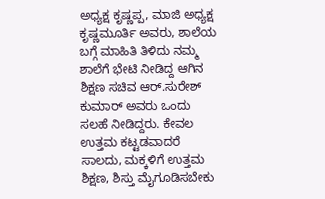ಅಧ್ಯಕ್ಷ ಕೃಷ್ಣಪ್ಪ, ಮಾಜಿ ಅಧ್ಯಕ್ಷ ಕೃಷ್ಣಮೂರ್ತಿ ಅವರು, ಶಾಲೆಯ ಬಗ್ಗೆ ಮಾಹಿತಿ ತಿಳಿದು ನಮ್ಮ ಶಾಲೆಗೆ ಭೇಟಿ ನೀಡಿದ್ದ ಆಗಿನ ಶಿಕ್ಷಣ ಸಚಿವ ಆರ್.ಸುರೇಶ್ ಕುಮಾರ್ ಅವರು ಒಂದು ಸಲಹೆ ನೀಡಿದ್ದರು. ಕೇವಲ ಉತ್ತಮ ಕಟ್ಟಡವಾದರೆ ಸಾಲದು, ಮಕ್ಕಳಿಗೆ ಉತ್ತಮ ಶಿಕ್ಷಣ, ಶಿಸ್ತು ಮೈಗೂಡಿಸಬೇಕು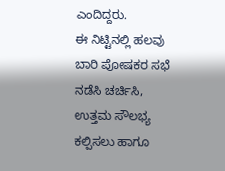ಎಂದಿದ್ದರು.
ಈ ನಿಟ್ಟಿನಲ್ಲಿ ಹಲವು ಬಾರಿ ಪೋಷಕರ ಸಭೆ ನಡೆಸಿ ಚರ್ಚಿಸಿ, ಉತ್ತಮ ಸೌಲಭ್ಯ ಕಲ್ಪಿಸಲು ಹಾಗೂ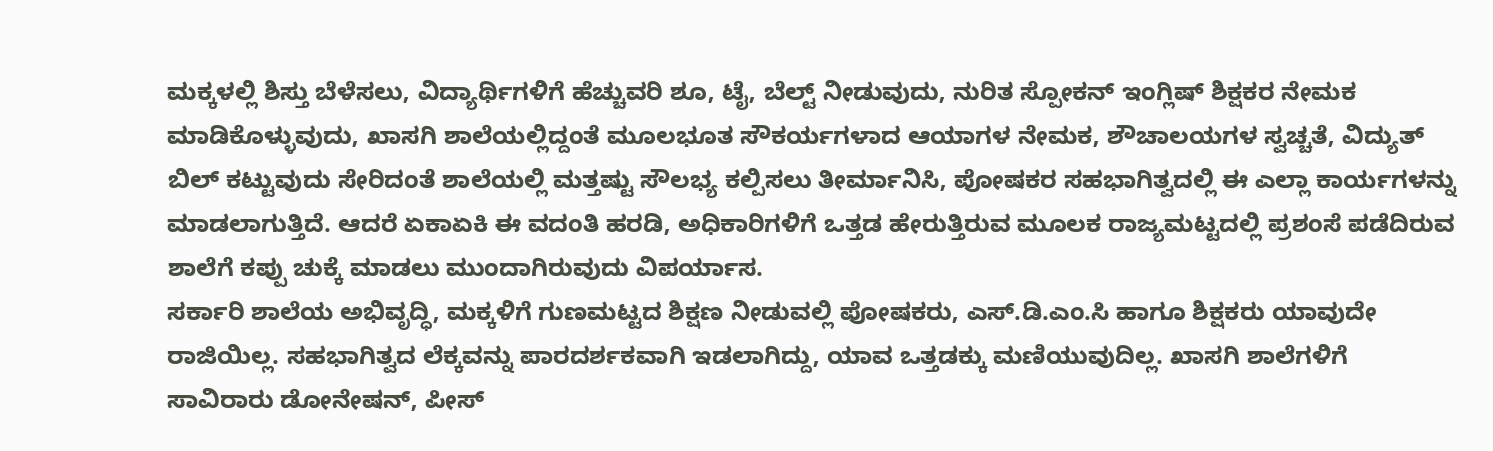ಮಕ್ಕಳಲ್ಲಿ ಶಿಸ್ತು ಬೆಳೆಸಲು, ವಿದ್ಯಾರ್ಥಿಗಳಿಗೆ ಹೆಚ್ಚುವರಿ ಶೂ, ಟೈ, ಬೆಲ್ಟ್ ನೀಡುವುದು, ನುರಿತ ಸ್ಪೋಕನ್ ಇಂಗ್ಲಿಷ್ ಶಿಕ್ಷಕರ ನೇಮಕ ಮಾಡಿಕೊಳ್ಳುವುದು, ಖಾಸಗಿ ಶಾಲೆಯಲ್ಲಿದ್ದಂತೆ ಮೂಲಭೂತ ಸೌಕರ್ಯಗಳಾದ ಆಯಾಗಳ ನೇಮಕ, ಶೌಚಾಲಯಗಳ ಸ್ವಚ್ಚತೆ, ವಿದ್ಯುತ್ ಬಿಲ್ ಕಟ್ಟುವುದು ಸೇರಿದಂತೆ ಶಾಲೆಯಲ್ಲಿ ಮತ್ತಷ್ಟು ಸೌಲಭ್ಯ ಕಲ್ಪಿಸಲು ತೀರ್ಮಾನಿಸಿ, ಪೋಷಕರ ಸಹಭಾಗಿತ್ವದಲ್ಲಿ ಈ ಎಲ್ಲಾ ಕಾರ್ಯಗಳನ್ನು ಮಾಡಲಾಗುತ್ತಿದೆ. ಆದರೆ ಏಕಾಏಕಿ ಈ ವದಂತಿ ಹರಡಿ, ಅಧಿಕಾರಿಗಳಿಗೆ ಒತ್ತಡ ಹೇರುತ್ತಿರುವ ಮೂಲಕ ರಾಜ್ಯಮಟ್ಟದಲ್ಲಿ ಪ್ರಶಂಸೆ ಪಡೆದಿರುವ ಶಾಲೆಗೆ ಕಪ್ಪು ಚುಕ್ಕೆ ಮಾಡಲು ಮುಂದಾಗಿರುವುದು ವಿಪರ್ಯಾಸ.
ಸರ್ಕಾರಿ ಶಾಲೆಯ ಅಭಿವೃದ್ಧಿ, ಮಕ್ಕಳಿಗೆ ಗುಣಮಟ್ಟದ ಶಿಕ್ಷಣ ನೀಡುವಲ್ಲಿ ಪೋಷಕರು, ಎಸ್.ಡಿ.ಎಂ.ಸಿ ಹಾಗೂ ಶಿಕ್ಷಕರು ಯಾವುದೇ ರಾಜಿಯಿಲ್ಲ. ಸಹಭಾಗಿತ್ವದ ಲೆಕ್ಕವನ್ನು ಪಾರದರ್ಶಕವಾಗಿ ಇಡಲಾಗಿದ್ದು, ಯಾವ ಒತ್ತಡಕ್ಕು ಮಣಿಯುವುದಿಲ್ಲ. ಖಾಸಗಿ ಶಾಲೆಗಳಿಗೆ ಸಾವಿರಾರು ಡೋನೇಷನ್, ಪೀಸ್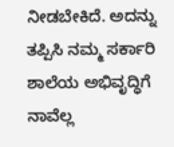ನೀಡಬೇಕಿದೆ. ಅದನ್ನು ತಪ್ಪಿಸಿ ನಮ್ಮ ಸರ್ಕಾರಿ ಶಾಲೆಯ ಅಭಿವೃದ್ಧಿಗೆ ನಾವೆಲ್ಲ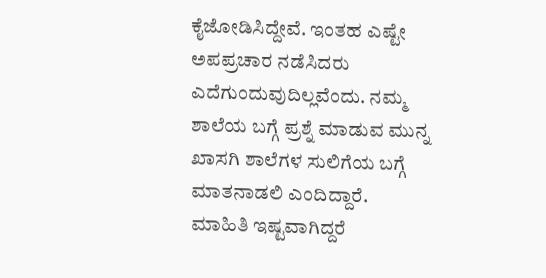ಕೈಜೋಡಿಸಿದ್ದೇವೆ. ಇಂತಹ ಎಷ್ಟೇ ಅಪಪ್ರಚಾರ ನಡೆಸಿದರು ಎದೆಗುಂದುವುದಿಲ್ಲವೆಂದು. ನಮ್ಮ ಶಾಲೆಯ ಬಗ್ಗೆ ಪ್ರಶ್ನೆ ಮಾಡುವ ಮುನ್ನ ಖಾಸಗಿ ಶಾಲೆಗಳ ಸುಲಿಗೆಯ ಬಗ್ಗೆ ಮಾತನಾಡಲಿ ಎಂದಿದ್ದಾರೆ.
ಮಾಹಿತಿ ಇಷ್ಟವಾಗಿದ್ದರೆ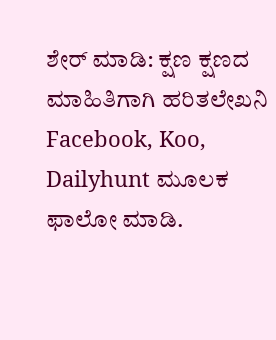ಶೇರ್ ಮಾಡಿ: ಕ್ಷಣ ಕ್ಷಣದ ಮಾಹಿತಿಗಾಗಿ ಹರಿತಲೇಖನಿ Facebook, Koo, Dailyhunt ಮೂಲಕ ಫಾಲೋ ಮಾಡಿ.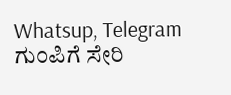Whatsup, Telegram ಗುಂಪಿಗೆ ಸೇರಿ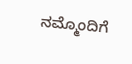ನಮ್ಮೊಂದಿಗೆ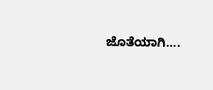ಜೊತೆಯಾಗಿ….